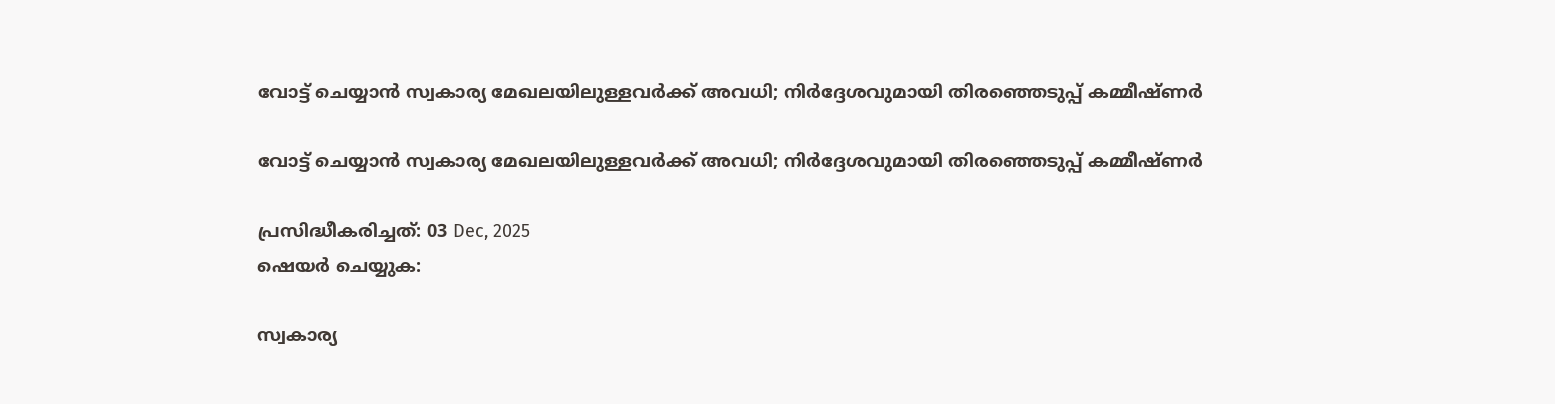വോട്ട് ചെയ്യാൻ സ്വകാര്യ മേഖലയിലുള്ളവർക്ക് അവധി; നിർദ്ദേശവുമായി തിരഞ്ഞെടുപ്പ് കമ്മീഷ്ണർ

വോട്ട് ചെയ്യാൻ സ്വകാര്യ മേഖലയിലുള്ളവർക്ക് അവധി; നിർദ്ദേശവുമായി തിരഞ്ഞെടുപ്പ് കമ്മീഷ്ണർ

പ്രസിദ്ധീകരിച്ചത്: 03 Dec, 2025
ഷെയർ ചെയ്യുക:

സ്വകാര്യ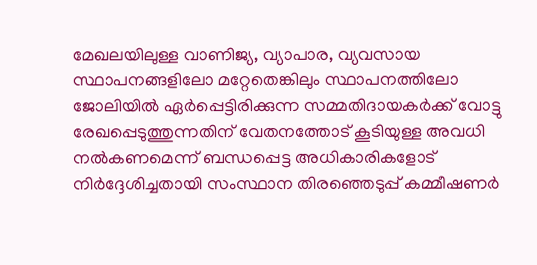മേഖലയിലുള്ള വാണിജ്യ, വ്യാപാര, വ്യവസായ സ്ഥാപനങ്ങളിലോ മറ്റേതെങ്കിലും സ്ഥാപനത്തിലോ ജോലിയിൽ ഏർപ്പെട്ടിരിക്കുന്ന സമ്മതിദായകർക്ക് വോട്ടു രേഖപ്പെടുത്തുന്നതിന് വേതനത്തോട് കൂടിയുള്ള അവധി നൽകണമെന്ന് ബന്ധപ്പെട്ട അധികാരികളോട് നിർദ്ദേശിച്ചതായി സംസ്ഥാന തിരഞ്ഞെടുപ്പ് കമ്മീഷണർ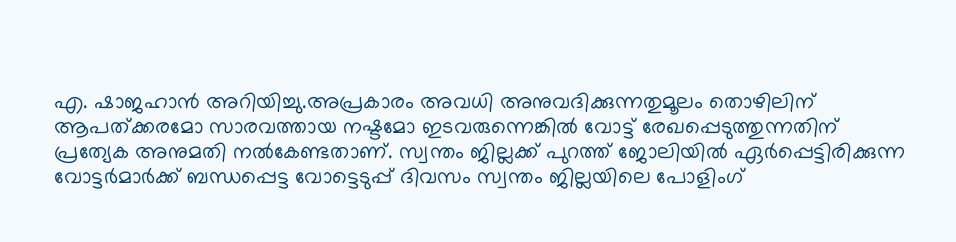എ. ഷാജഹാൻ അറിയിച്ചു.അപ്രകാരം അവധി അനുവദിക്കുന്നതുമൂലം തൊഴിലിന് ആപത്ക്കരമോ സാരവത്തായ നഷ്ടമോ ഇടവരുന്നെങ്കിൽ വോട്ട് രേഖപ്പെടുത്തുന്നതിന് പ്രത്യേക അനുമതി നൽകേണ്ടതാണ്. സ്വന്തം ജില്ലക്ക് പുറത്ത് ജോലിയിൽ ഏർപ്പെട്ടിരിക്കുന്ന വോട്ടർമാർക്ക് ബന്ധപ്പെട്ട വോട്ടെടുപ്പ് ദിവസം സ്വന്തം ജില്ലയിലെ പോളിംഗ്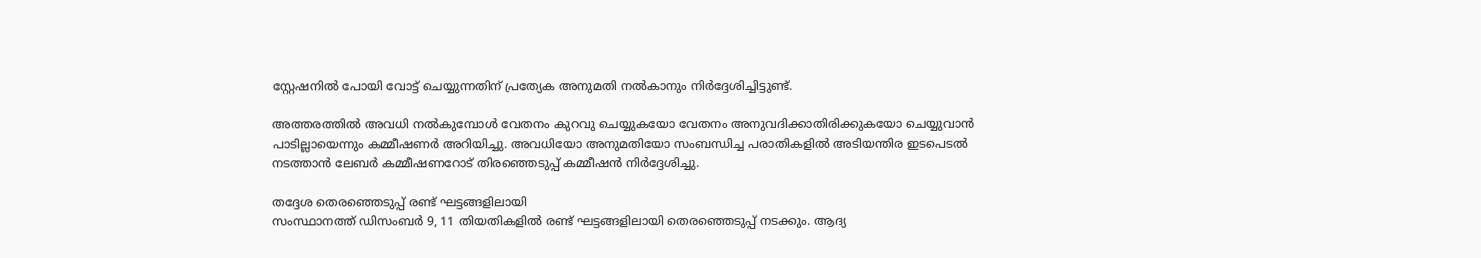സ്റ്റേഷനിൽ പോയി വോട്ട് ചെയ്യുന്നതിന് പ്രത്യേക അനുമതി നൽകാനും നിർദ്ദേശിച്ചിട്ടുണ്ട്.

അത്തരത്തിൽ അവധി നൽകുമ്പോൾ വേതനം കുറവു ചെയ്യുകയോ വേതനം അനുവദിക്കാതിരിക്കുകയോ ചെയ്യുവാൻ പാടില്ലായെന്നും കമ്മീഷണർ അറിയിച്ചു. അവധിയോ അനുമതിയോ സംബന്ധിച്ച പരാതികളിൽ അടിയന്തിര ഇടപെടൽ നടത്താൻ ലേബർ കമ്മീഷണറോട് തിരഞ്ഞെടുപ്പ് കമ്മീഷൻ നിർദ്ദേശിച്ചു.

തദ്ദേശ തെരഞ്ഞെടുപ്പ് രണ്ട് ഘട്ടങ്ങളിലായി
സംസ്ഥാനത്ത് ഡിസംബര്‍ 9, 11 തിയതികളില്‍ രണ്ട് ഘട്ടങ്ങളിലായി തെരഞ്ഞെടുപ്പ് നടക്കും. ആദ്യ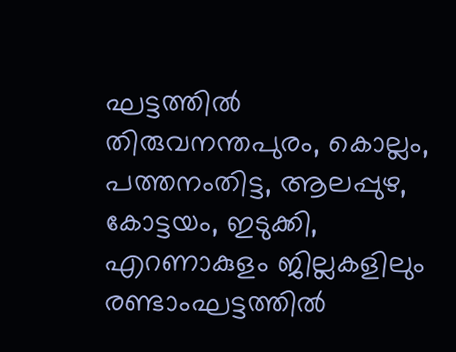ഘട്ടത്തില്‍ തിരുവനന്തപുരം, കൊല്ലം, പത്തനംതിട്ട, ആലപ്പുഴ, കോട്ടയം, ഇടുക്കി, എറണാകുളം ജില്ലകളിലും രണ്ടാംഘട്ടത്തില്‍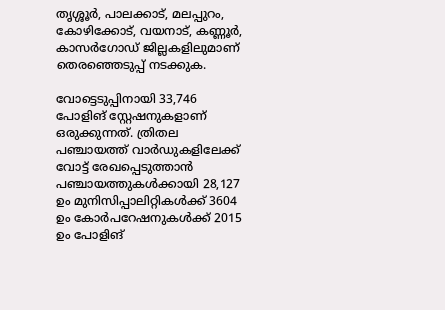തൃശ്ശൂര്‍, പാലക്കാട്, മലപ്പുറം, കോഴിക്കോട്, വയനാട്, കണ്ണൂര്‍, കാസര്‍ഗോഡ് ജില്ലകളിലുമാണ് തെരഞ്ഞെടുപ്പ് നടക്കുക.

വോട്ടെടുപ്പിനായി 33,746 പോളിങ് സ്റ്റേഷനുകളാണ് ഒരുക്കുന്നത്. ത്രിതല പഞ്ചായത്ത് വാര്‍ഡുകളിലേക്ക് വോട്ട് രേഖപ്പെടുത്താന്‍ പഞ്ചായത്തുകള്‍ക്കായി 28,127 ഉം മുനിസിപ്പാലിറ്റികള്‍ക്ക് 3604 ഉം കോര്‍പറേഷനുകള്‍ക്ക് 2015 ഉം പോളിങ്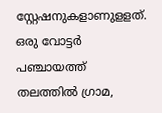സ്റ്റേഷനുകളാണുളളത്. ഒരു വോട്ടര്‍ പഞ്ചായത്ത് തലത്തില്‍ ഗ്രാമ,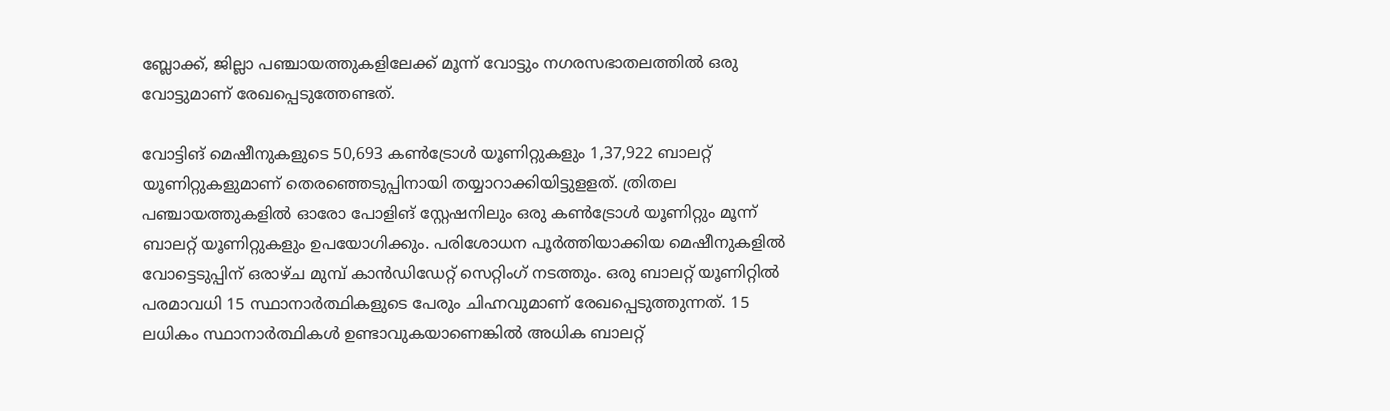ബ്ലോക്ക്, ജില്ലാ പഞ്ചായത്തുകളിലേക്ക് മൂന്ന് വോട്ടും നഗരസഭാതലത്തില്‍ ഒരു വോട്ടുമാണ് രേഖപ്പെടുത്തേണ്ടത്.

വോട്ടിങ് മെഷീനുകളുടെ 50,693 കണ്‍ട്രോള്‍ യൂണിറ്റുകളും 1,37,922 ബാലറ്റ് യൂണിറ്റുകളുമാണ് തെരഞ്ഞെടുപ്പിനായി തയ്യാറാക്കിയിട്ടുളളത്. ത്രിതല പഞ്ചായത്തുകളില്‍ ഓരോ പോളിങ് സ്റ്റേഷനിലും ഒരു കണ്‍ട്രോള്‍ യൂണിറ്റും മൂന്ന് ബാലറ്റ് യൂണിറ്റുകളും ഉപയോഗിക്കും. പരിശോധന പൂര്‍ത്തിയാക്കിയ മെഷീനുകളില്‍ വോട്ടെടുപ്പിന് ഒരാഴ്ച മുമ്പ് കാന്‍ഡിഡേറ്റ് സെറ്റിംഗ് നടത്തും. ഒരു ബാലറ്റ് യൂണിറ്റില്‍ പരമാവധി 15 സ്ഥാനാര്‍ത്ഥികളുടെ പേരും ചിഹ്നവുമാണ് രേഖപ്പെടുത്തുന്നത്. 15 ലധികം സ്ഥാനാര്‍ത്ഥികള്‍ ഉണ്ടാവുകയാണെങ്കില്‍ അധിക ബാലറ്റ്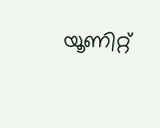യൂണിറ്റ്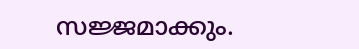സജ്ജമാക്കും.